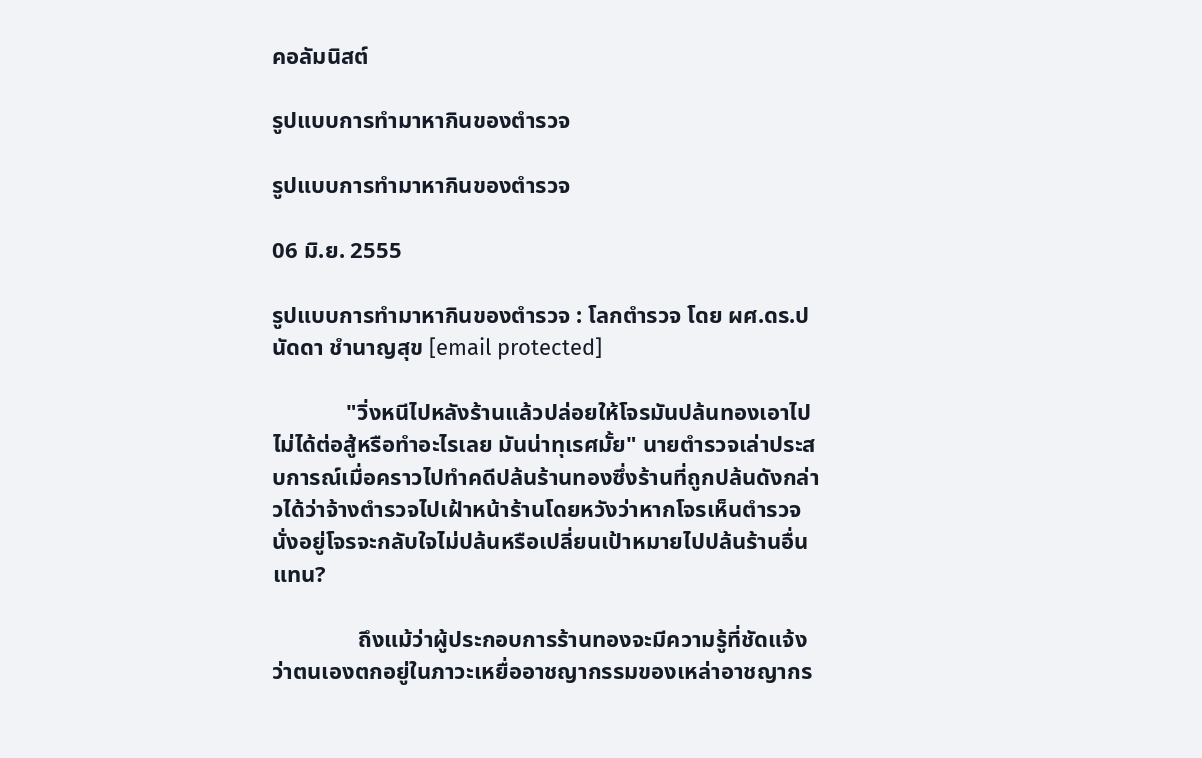คอลัมนิสต์

รูปแบบการทำมาหากินของตำรวจ

รูปแบบการทำมาหากินของตำรวจ

06 มิ.ย. 2555

รูปแบบการทำมาหากินของตำรวจ : โลกตำรวจ โดย ผศ.ดร.ปนัดดา ชำนาญสุข [email protected]

             "วิ่งหนีไปหลังร้านแล้วปล่อยให้โจรมันปล้นทองเอาไป ไม่ได้ต่อสู้หรือทำอะไรเลย มันน่าทุเรศมั้ย" นายตำรวจเล่าประสบการณ์เมื่อคราวไปทำคดีปล้นร้านทองซึ่งร้านที่ถูกปล้นดังกล่าวได้ว่าจ้างตำรวจไปเฝ้าหน้าร้านโดยหวังว่าหากโจรเห็นตำรวจนั่งอยู่โจรจะกลับใจไม่ปล้นหรือเปลี่ยนเป้าหมายไปปล้นร้านอื่นแทน?

               ถึงแม้ว่าผู้ประกอบการร้านทองจะมีความรู้ที่ชัดแจ้งว่าตนเองตกอยู่ในภาวะเหยื่ออาชญากรรมของเหล่าอาชญากร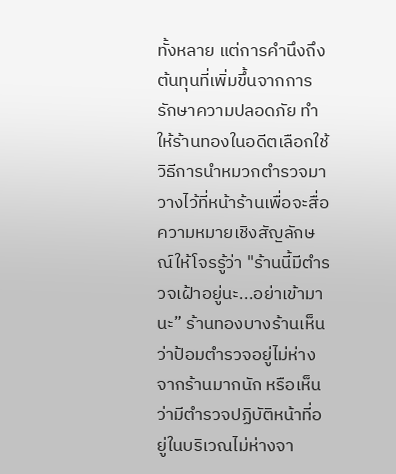ทั้งหลาย แต่การคำนึงถึงต้นทุนที่เพิ่มขึ้นจากการรักษาความปลอดภัย ทำให้ร้านทองในอดีตเลือกใช้วิธีการนำหมวกตำรวจมาวางไว้ที่หน้าร้านเพื่อจะสื่อความหมายเชิงสัญลักษณ์ให้โจรรู้ว่า "ร้านนี้มีตำรวจเฝ้าอยู่นะ...อย่าเข้ามานะ” ร้านทองบางร้านเห็นว่าป้อมตำรวจอยู่ไม่ห่างจากร้านมากนัก หรือเห็นว่ามีตำรวจปฏิบัติหน้าที่อยู่ในบริเวณไม่ห่างจา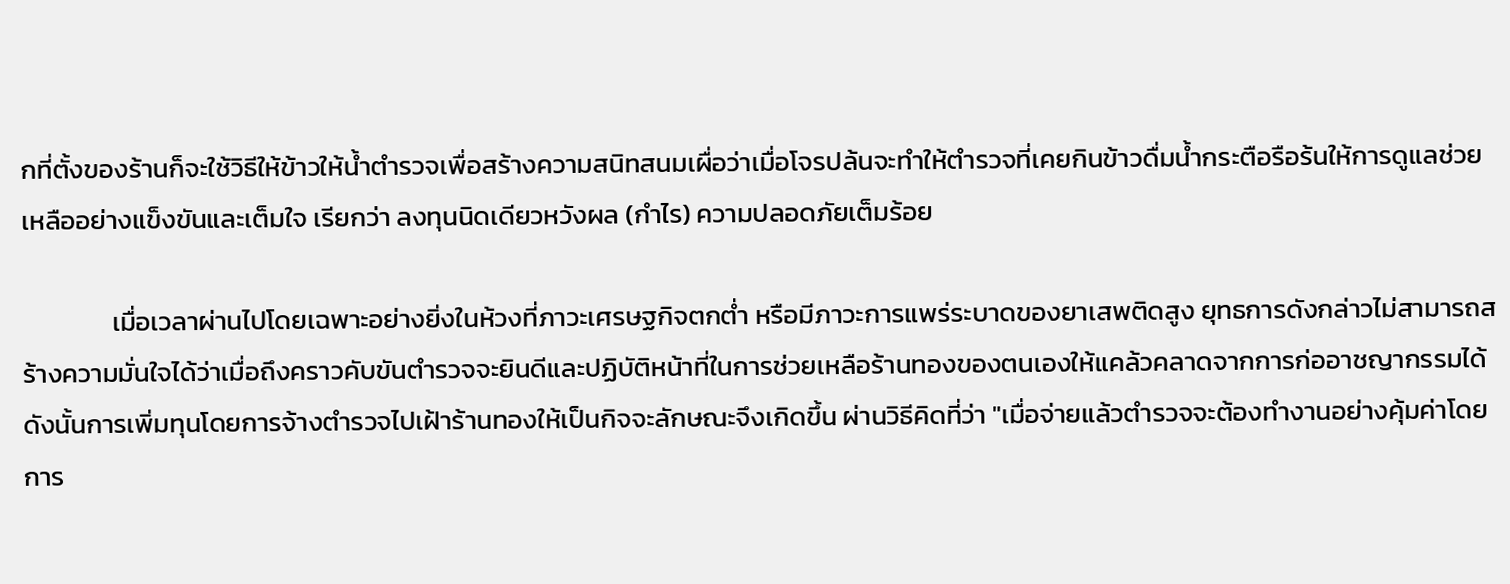กที่ตั้งของร้านก็จะใช้วิธีให้ข้าวให้น้ำตำรวจเพื่อสร้างความสนิทสนมเผื่อว่าเมื่อโจรปล้นจะทำให้ตำรวจที่เคยกินข้าวดื่มน้ำกระตือรือร้นให้การดูแลช่วยเหลืออย่างแข็งขันและเต็มใจ เรียกว่า ลงทุนนิดเดียวหวังผล (กำไร) ความปลอดภัยเต็มร้อย

               เมื่อเวลาผ่านไปโดยเฉพาะอย่างยิ่งในห้วงที่ภาวะเศรษฐกิจตกต่ำ หรือมีภาวะการแพร่ระบาดของยาเสพติดสูง ยุทธการดังกล่าวไม่สามารถสร้างความมั่นใจได้ว่าเมื่อถึงคราวคับขันตำรวจจะยินดีและปฏิบัติหน้าที่ในการช่วยเหลือร้านทองของตนเองให้แคล้วคลาดจากการก่ออาชญากรรมได้ ดังนั้นการเพิ่มทุนโดยการจ้างตำรวจไปเฝ้าร้านทองให้เป็นกิจจะลักษณะจึงเกิดขึ้น ผ่านวิธีคิดที่ว่า "เมื่อจ่ายแล้วตำรวจจะต้องทำงานอย่างคุ้มค่าโดยการ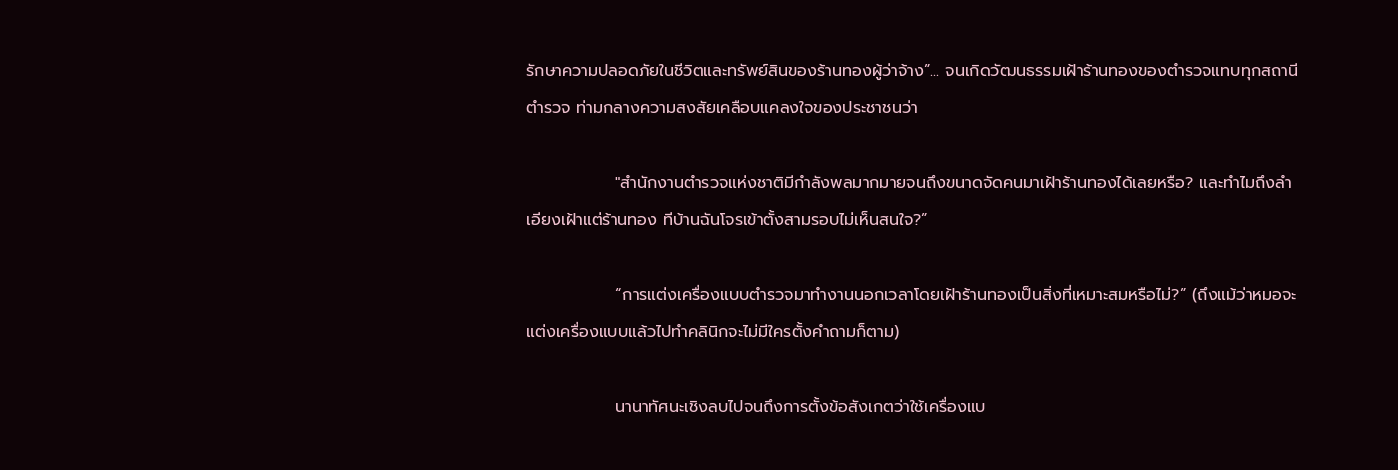รักษาความปลอดภัยในชีวิตและทรัพย์สินของร้านทองผู้ว่าจ้าง”... จนเกิดวัฒนธรรมเฝ้าร้านทองของตำรวจแทบทุกสถานีตำรวจ ท่ามกลางความสงสัยเคลือบแคลงใจของประชาชนว่า

               "สำนักงานตำรวจแห่งชาติมีกำลังพลมากมายจนถึงขนาดจัดคนมาเฝ้าร้านทองได้เลยหรือ? และทำไมถึงลำเอียงเฝ้าแต่ร้านทอง ทีบ้านฉันโจรเข้าตั้งสามรอบไม่เห็นสนใจ?”

               “การแต่งเครื่องแบบตำรวจมาทำงานนอกเวลาโดยเฝ้าร้านทองเป็นสิ่งที่เหมาะสมหรือไม่?” (ถึงแม้ว่าหมอจะแต่งเครื่องแบบแล้วไปทำคลินิกจะไม่มีใครตั้งคำถามก็ตาม)

               นานาทัศนะเชิงลบไปจนถึงการตั้งข้อสังเกตว่าใช้เครื่องแบ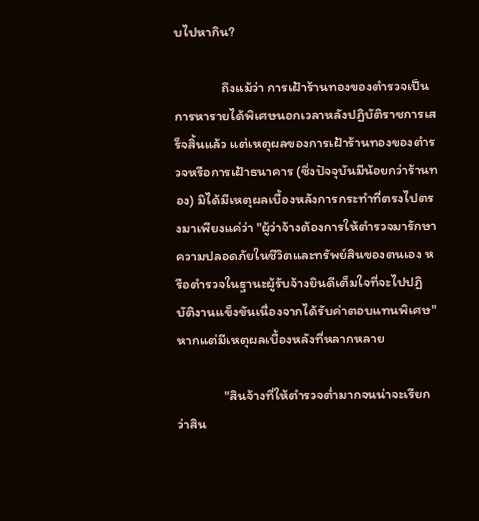บไปหากิน?

               ถึงแม้ว่า การเฝ้าร้านทองของตำรวจเป็นการหารายได้พิเศษนอกเวลาหลังปฏิบัติราชการเสร็จสิ้นแล้ว แต่เหตุผลของการเฝ้าร้านทองของตำรวจหรือการเฝ้าธนาคาร (ซึ่งปัจจุบันมีน้อยกว่าร้านทอง) มิได้มีเหตุผลเบื้องหลังการกระทำที่ตรงไปตรงมาเพียงแค่ว่า "ผู้ว่าจ้างต้องการให้ตำรวจมารักษาความปลอดภัยในชีวิตและทรัพย์สินของตนเอง หรือตำรวจในฐานะผู้รับจ้างยินดีเต็มใจที่จะไปปฏิบัติงานแข็งขันเนื่องจากได้รับค่าตอบแทนพิเศษ" หากแต่มีเหตุผลเบื้องหลังที่หลากหลาย

               "สินจ้างที่ให้ตำรวจต่ำมากจนน่าจะเรียกว่าสิน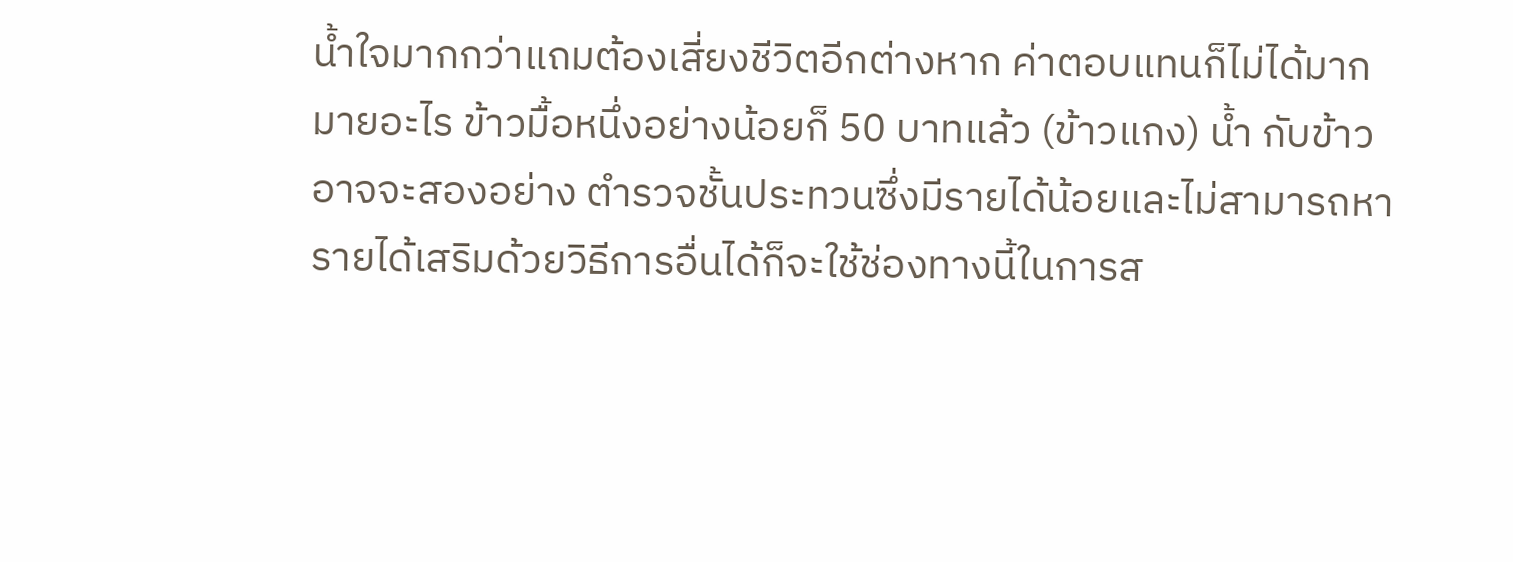น้ำใจมากกว่าแถมต้องเสี่ยงชีวิตอีกต่างหาก ค่าตอบแทนก็ไม่ได้มากมายอะไร ข้าวมื้อหนึ่งอย่างน้อยก็ 50 บาทแล้ว (ข้าวแกง) น้ำ กับข้าวอาจจะสองอย่าง ตำรวจชั้นประทวนซึ่งมีรายได้น้อยและไม่สามารถหารายได้เสริมด้วยวิธีการอื่นได้ก็จะใช้ช่องทางนี้ในการส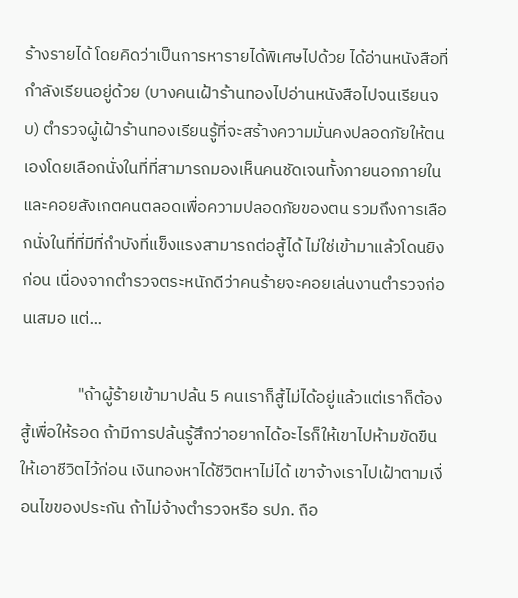ร้างรายได้ โดยคิดว่าเป็นการหารายได้พิเศษไปด้วย ได้อ่านหนังสือที่กำลังเรียนอยู่ด้วย (บางคนเฝ้าร้านทองไปอ่านหนังสือไปจนเรียนจบ) ตำรวจผู้เฝ้าร้านทองเรียนรู้ที่จะสร้างความมั่นคงปลอดภัยให้ตนเองโดยเลือกนั่งในที่ที่สามารถมองเห็นคนชัดเจนทั้งภายนอกภายใน และคอยสังเกตคนตลอดเพื่อความปลอดภัยของตน รวมถึงการเลือกนั่งในที่ที่มีที่กำบังที่แข็งแรงสามารถต่อสู้ได้ ไม่ใช่เข้ามาแล้วโดนยิงก่อน เนื่องจากตำรวจตระหนักดีว่าคนร้ายจะคอยเล่นงานตำรวจก่อนเสมอ แต่...

               "ถ้าผู้ร้ายเข้ามาปล้น 5 คนเราก็สู้ไม่ได้อยู่แล้วแต่เราก็ต้องสู้เพื่อให้รอด ถ้ามีการปล้นรู้สึกว่าอยากได้อะไรก็ให้เขาไปห้ามขัดขืนให้เอาชีวิตไว้ก่อน เงินทองหาได้ชีวิตหาไม่ได้ เขาจ้างเราไปเฝ้าตามเงื่อนไขของประกัน ถ้าไม่จ้างตำรวจหรือ รปภ. ถือ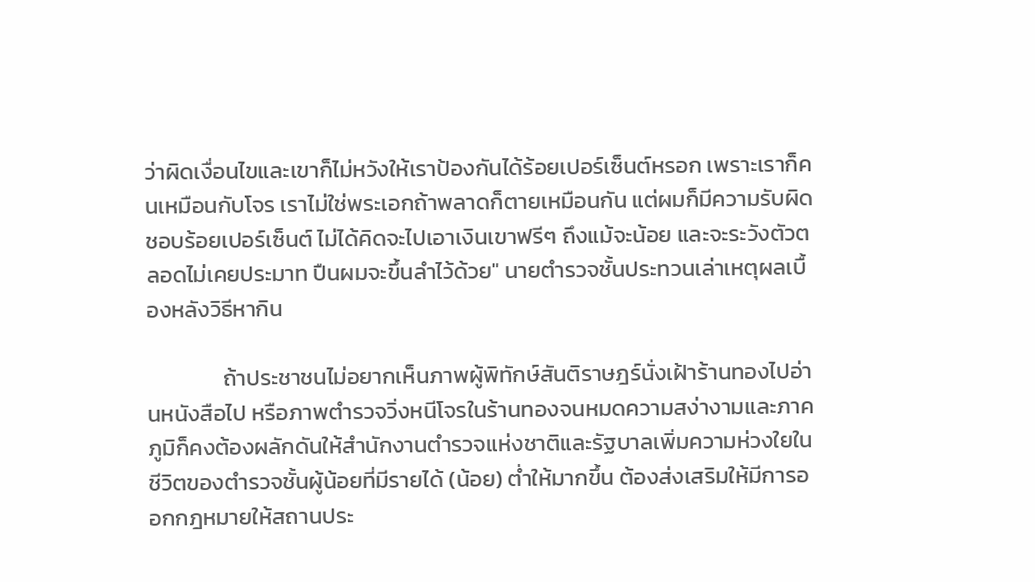ว่าผิดเงื่อนไขและเขาก็ไม่หวังให้เราป้องกันได้ร้อยเปอร์เซ็นต์หรอก เพราะเราก็คนเหมือนกับโจร เราไม่ใช่พระเอกถ้าพลาดก็ตายเหมือนกัน แต่ผมก็มีความรับผิดชอบร้อยเปอร์เซ็นต์ ไม่ได้คิดจะไปเอาเงินเขาฟรีๆ ถึงแม้จะน้อย และจะระวังตัวตลอดไม่เคยประมาท ปืนผมจะขึ้นลำไว้ด้วย" นายตำรวจชั้นประทวนเล่าเหตุผลเบื้องหลังวิธีหากิน

               ถ้าประชาชนไม่อยากเห็นภาพผู้พิทักษ์สันติราษฎร์นั่งเฝ้าร้านทองไปอ่านหนังสือไป หรือภาพตำรวจวิ่งหนีโจรในร้านทองจนหมดความสง่างามและภาคภูมิก็คงต้องผลักดันให้สำนักงานตำรวจแห่งชาติและรัฐบาลเพิ่มความห่วงใยในชีวิตของตำรวจชั้นผู้น้อยที่มีรายได้ (น้อย) ต่ำให้มากขึ้น ต้องส่งเสริมให้มีการออกกฎหมายให้สถานประ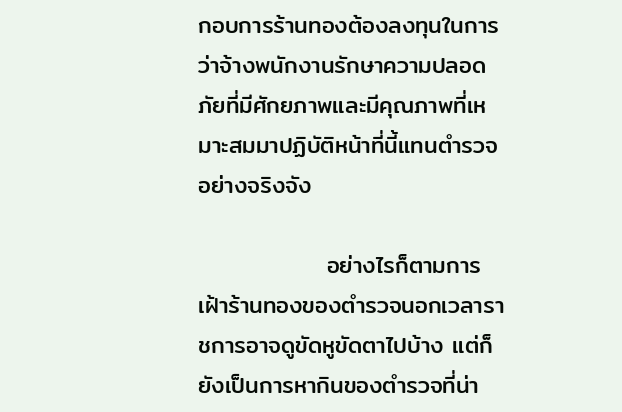กอบการร้านทองต้องลงทุนในการว่าจ้างพนักงานรักษาความปลอดภัยที่มีศักยภาพและมีคุณภาพที่เหมาะสมมาปฏิบัติหน้าที่นี้แทนตำรวจอย่างจริงจัง

               อย่างไรก็ตามการเฝ้าร้านทองของตำรวจนอกเวลาราชการอาจดูขัดหูขัดตาไปบ้าง แต่ก็ยังเป็นการหากินของตำรวจที่น่า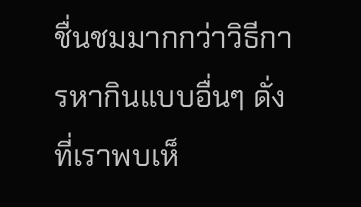ชื่นชมมากกว่าวิธีการหากินแบบอื่นๆ ดั่งที่เราพบเห็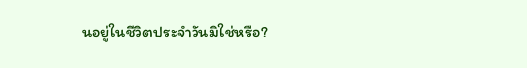นอยู่ในชีวิตประจำวันมิใช่หรือ?